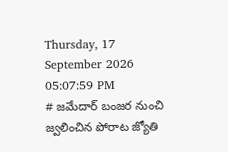Thursday, 17 September 2026 05:07:59 PM
# జమేదార్ బంజర నుంచి జ్వలించిన పోరాట జ్యోతి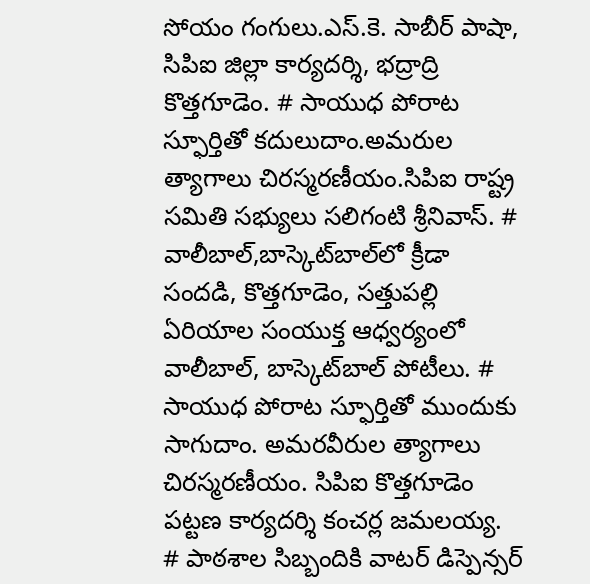సోయం గంగులు.ఎస్.కె. సాబీర్ పాషా, సిపిఐ జిల్లా కార్యదర్శి, భద్రాద్రి కొత్తగూడెం. # సాయుధ పోరాట స్ఫూర్తితో కదులుదాం.అమరుల త్యాగాలు చిరస్మరణీయం.సిపిఐ రాష్ట్ర సమితి సభ్యులు సలిగంటి శ్రీనివాస్. # వాలీబాల్‌,బాస్కెట్‌బాల్‌లో క్రీడా సందడి, కొత్తగూడెం, సత్తుపల్లి ఏరియాల సంయుక్త ఆధ్వర్యంలో వాలీబాల్, బాస్కెట్‌బాల్ పోటీలు. # సాయుధ పోరాట స్ఫూర్తితో ముందుకు సాగుదాం. అమరవీరుల త్యాగాలు చిరస్మరణీయం. సిపిఐ కొత్తగూడెం పట్టణ కార్యదర్శి కంచర్ల జమలయ్య. # పాఠశాల సిబ్బందికి వాటర్ డిస్పెన్సర్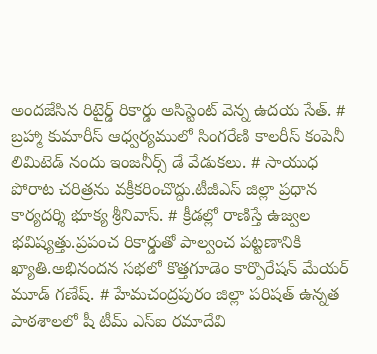అందజేసిన రిటైర్డ్ రికార్డు అసిస్టెంట్ వెన్న ఉదయ సేత్. # బ్రహ్మా కుమారీస్ ఆధ్వర్యములో సింగరేణి కాలరీస్ కంపెనీ లిమిటెడ్ నందు ఇంజనీర్స్ డే వేడుకలు. # సాయుధ పోరాట చరిత్రను వక్రీకరించొద్దు.టీజీఎస్ జిల్లా ప్రధాన కార్యదర్శి భూక్య శ్రీనివాస్. # క్రీడల్లో రాణిస్తే ఉజ్వల భవిష్యత్తు.ప్రపంచ రికార్డుతో పాల్వంచ పట్టణానికి ఖ్యాతి.అభినందన సభలో కొత్తగూడెం కార్పొరేషన్ మేయర్ మూడ్ గణేష్. # హేమచంద్రపురం జిల్లా పరిషత్ ఉన్నత పాఠశాలలో షీ టీమ్‌ ఎస్‌ఐ రమాదేవి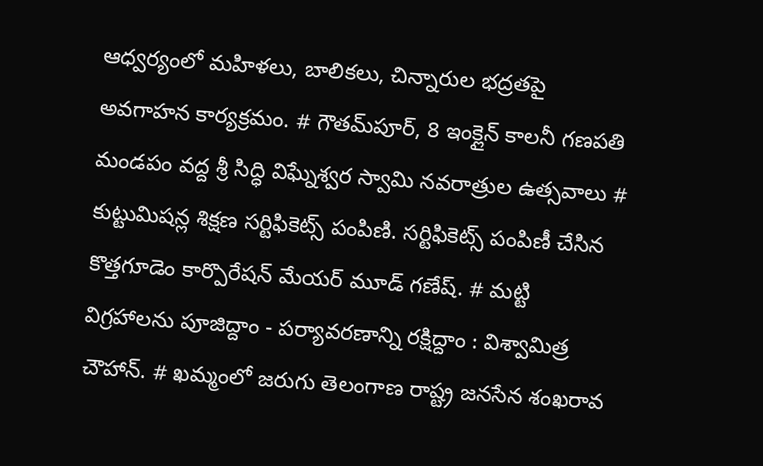ఆధ్వర్యంలో మహిళలు, బాలికలు, చిన్నారుల భద్రతపై అవగాహన కార్యక్రమం. # గౌతమ్‌పూర్, 8 ఇంక్లైన్ కాలనీ గణపతి మండపం వద్ద శ్రీ సిద్ధి విఘ్నేశ్వర స్వామి నవరాత్రుల ఉత్సవాలు # కుట్టుమిషన్ల శిక్షణ సర్టిఫికెట్స్ పంపిణి. సర్టిఫికెట్స్ పంపిణీ చేసిన కొత్తగూడెం కార్పొరేషన్ మేయర్ మూడ్ గణేష్. # మట్టి విగ్రహాలను పూజిద్దాం - పర్యావరణాన్ని రక్షిద్దాం : విశ్వామిత్ర చౌహాన్. # ఖమ్మంలో జరుగు తెలంగాణ రాష్ట్ర జనసేన శంఖరావ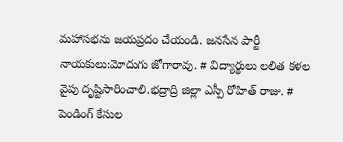మహాసభను జయప్రదం చేయండి. జనసేన పార్టీ నాయకులు:మోదుగు జోగారావు. # విద్యార్థులు లలిత కళల వైపు దృష్టిసారించాలి.భద్రాద్రి జిల్లా ఎస్పీ రోహిత్ రాజు. # పెండింగ్ కేసుల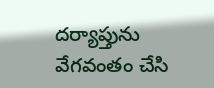దర్యాప్తును వేగవంతం చేసి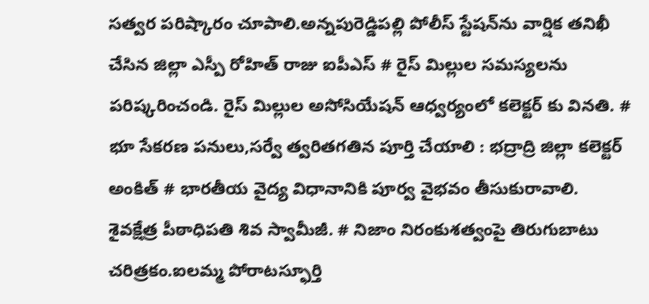సత్వర పరిష్కారం చూపాలి.అన్నపురెడ్డిపల్లి పోలీస్ స్టేషన్‌ను వార్షిక తనిఖీ చేసిన జిల్లా ఎస్పీ రోహిత్ రాజు ఐపీఎస్ # రైస్ మిల్లుల సమస్యలను పరిష్కరించండి. రైస్ మిల్లుల అసోసియేషన్ ఆధ్వర్యంలో కలెక్టర్ కు వినతి. # భూ సేకరణ పనులు,సర్వే త్వరితగతిన పూర్తి చేయాలి : భద్రాద్రి జిల్లా కలెక్టర్ అంకిత్ # భారతీయ వైద్య విధానానికి పూర్వ వైభవం తీసుకురావాలి. శైవక్షేత్ర పీఠాధిపతి శివ స్వామీజీ. # నిజాం నిరంకుశత్వంపై తిరుగుబాటు చరిత్రకం.ఐలమ్మ పోరాటస్ఫూర్తి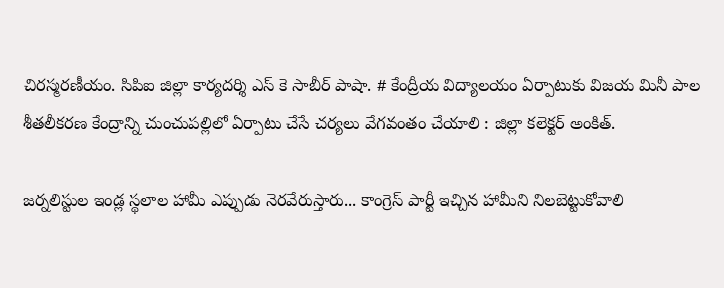చిరస్మరణీయం. సిపిఐ జిల్లా కార్యదర్శి ఎస్ కె సాబీర్ పాషా. # కేంద్రీయ విద్యాలయం ఏర్పాటుకు విజయ మినీ పాల శీతలీకరణ కేంద్రాన్ని చుంచుపల్లిలో ఏర్పాటు చేసే చర్యలు వేగవంతం చేయాలి : జిల్లా కలెక్టర్ అంకిత్.

జర్నలిస్టుల ఇండ్ల స్థలాల హామీ ఎప్పుడు నెరవేరుస్తారు... కాంగ్రెస్ పార్టీ ఇచ్చిన హామీని నిలబెట్టుకోవాలి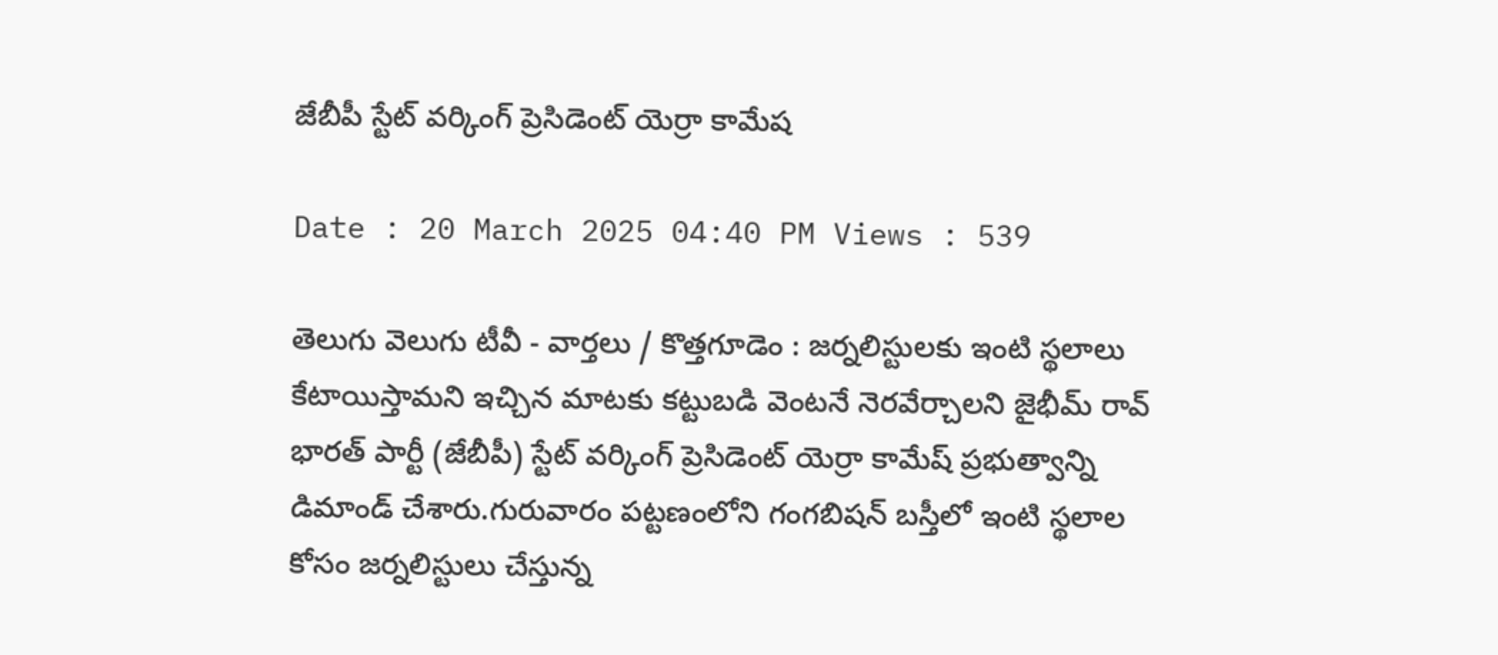జేబీపీ స్టేట్ వర్కింగ్ ప్రెసిడెంట్ యెర్రా కామేష

Date : 20 March 2025 04:40 PM Views : 539

తెలుగు వెలుగు టీవీ - వార్తలు / కొత్తగూడెం : జర్నలిస్టులకు ఇంటి స్థలాలు కేటాయిస్తామని ఇచ్చిన మాటకు కట్టుబడి వెంటనే నెరవేర్చాలని జైభీమ్ రావ్ భారత్ పార్టీ (జేబీపీ) స్టేట్ వర్కింగ్ ప్రెసిడెంట్ యెర్రా కామేష్ ప్రభుత్వాన్ని డిమాండ్ చేశారు.గురువారం పట్టణంలోని గంగబిషన్ బస్తీలో ఇంటి స్థలాల కోసం జర్నలిస్టులు చేస్తున్న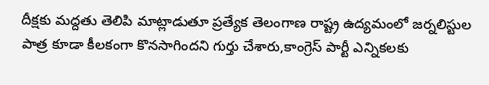దీక్షకు మద్దతు తెలిపి మాట్లాడుతూ ప్రత్యేక తెలంగాణ రాష్ట్ర ఉద్యమంలో జర్నలిస్టుల పాత్ర కూడా కీలకంగా కొనసాగిందని గుర్తు చేశారు,కాంగ్రెస్ పార్టీ ఎన్నికలకు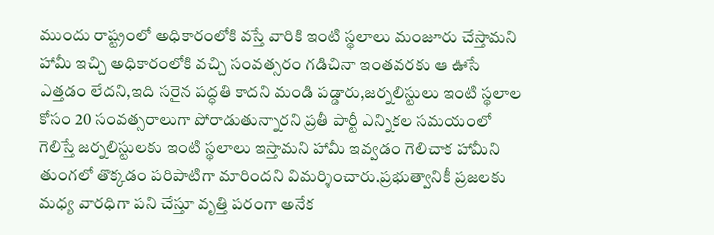ముందు రాష్ట్రంలో అధికారంలోకి వస్తే వారికి ఇంటి స్థలాలు మంజూరు చేస్తామని హామీ ఇచ్చి అధికారంలోకి వచ్చి సంవత్సరం గడిచినా ఇంతవరకు ఆ ఊసే ఎత్తడం లేదని,ఇది సరైన పద్ధతి కాదని మండి పడ్డారు,జర్నలిస్టులు ఇంటి స్థలాల కోసం 20 సంవత్సరాలుగా పోరాడుతున్నారని ప్రతీ పార్టీ ఎన్నికల సమయంలో గెలిస్తే జర్నలిస్టులకు ఇంటి స్థలాలు ఇస్తామని హామీ ఇవ్వడం గెలిచాక హామీని తుంగలో తొక్కడం పరిపాటిగా మారిందని విమర్శించారు.ప్రభుత్వానికీ ప్రజలకు మధ్య వారధిగా పని చేస్తూ వృత్తి పరంగా అనేక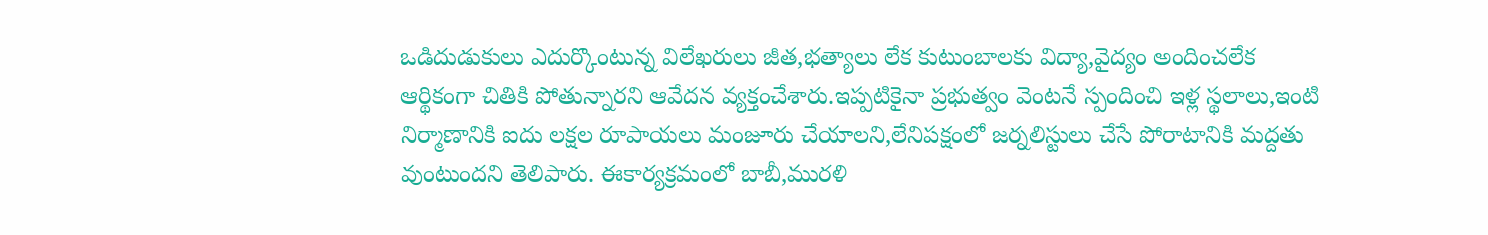ఒడిదుడుకులు ఎదుర్కొంటున్న విలేఖరులు జీత,భత్యాలు లేక కుటుంబాలకు విద్యా,వైద్యం అందించలేక ఆర్థికంగా చితికి పోతున్నారని ఆవేదన వ్యక్తంచేశారు.ఇప్పటికైనా ప్రభుత్వం వెంటనే స్పందించి ఇళ్ల స్థలాలు,ఇంటి నిర్మాణానికి ఐదు లక్షల రూపాయలు మంజూరు చేయాలని,లేనిపక్షంలో జర్నలిస్టులు చేసే పోరాటానికి మద్దతు వుంటుందని తెలిపారు. ఈకార్యక్రమంలో బాబీ,మురళి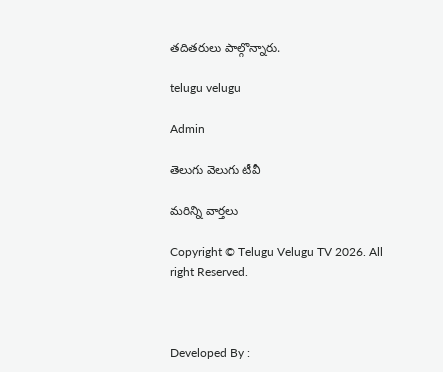తదితరులు పాల్గొన్నారు.

telugu velugu

Admin

తెలుగు వెలుగు టీవీ

మరిన్ని వార్తలు

Copyright © Telugu Velugu TV 2026. All right Reserved.



Developed By :